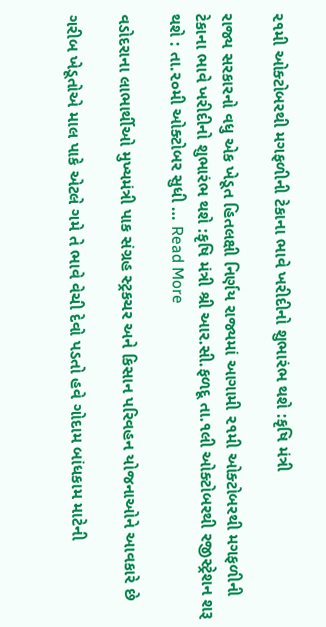૨૧મી ઓક્ટોબરથી મગફળીની ટેકાના ભાવે ખરીદીનો શુભારંભ થશે :કૃષિ મંત્રી

રાજ્ય સરકારનો વધુ એક ખેડૂત હિતલક્ષી નિર્ણય રાજ્યમાં આગામી ૨૧મી ઓક્ટોબરથી મગફળીની ટેકાના ભાવે ખરીદીનો શુભારંભ થશે :કૃષિ મંત્રી શ્રી આર.સી.ફળદૂ તા.૧લી ઓક્ટોબરથી રજીસ્ટ્રેશન શરૂ થશે : તા.૨૦મી ઓક્ટોબર સુધી … Read More

વડોદરાના લાભાર્થીઓ મુખ્યમંત્રી પાક સંગ્રહ સ્ટ્રકચર અને કિસાન પરિવહન યોજનાઓને આવકારે છે

ગરીબ ખેડૂતોએ માલ પાકે એટલે ગમે તે ભાવે વેચી દેવો પડતો હવે ગોદામ બાંધકામ માટેની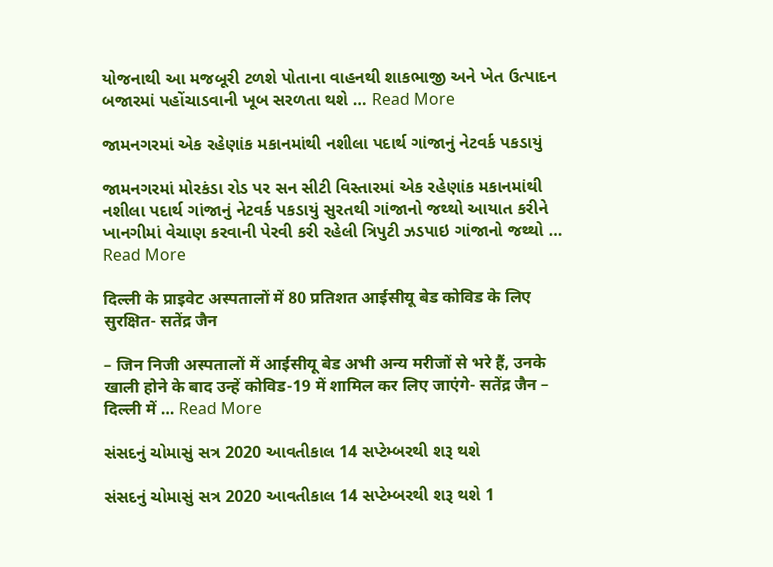યોજનાથી આ મજબૂરી ટળશે પોતાના વાહનથી શાકભાજી અને ખેત ઉત્પાદન બજારમાં પહોંચાડવાની ખૂબ સરળતા થશે … Read More

જામનગરમાં એક રહેણાંક મકાનમાંથી નશીલા પદાર્થ ગાંજાનું નેટવર્ક પકડાયું

જામનગરમાં મોરકંડા રોડ પર સન સીટી વિસ્તારમાં એક રહેણાંક મકાનમાંથી નશીલા પદાર્થ ગાંજાનું નેટવર્ક પકડાયું સુરતથી ગાંજાનો જથ્થો આયાત કરીને ખાનગીમાં વેચાણ કરવાની પેરવી કરી રહેલી ત્રિપુટી ઝડપાઇ ગાંજાનો જથ્થો … Read More

दिल्ली के प्राइवेट अस्पतालों में 80 प्रतिशत आईसीयू बेड कोविड के लिए सुरक्षित- सतेंद्र जैन

– जिन निजी अस्पतालों में आईसीयू बेड अभी अन्य मरीजों से भरे हैं, उनके खाली होने के बाद उन्हें कोविड-19 में शामिल कर लिए जाएंगे- सतेंद्र जैन – दिल्ली में … Read More

સંસદનું ચોમાસું સત્ર 2020 આવતીકાલ 14 સપ્ટેમ્બરથી શરૂ થશે

સંસદનું ચોમાસું સત્ર 2020 આવતીકાલ 14 સપ્ટેમ્બરથી શરૂ થશે 1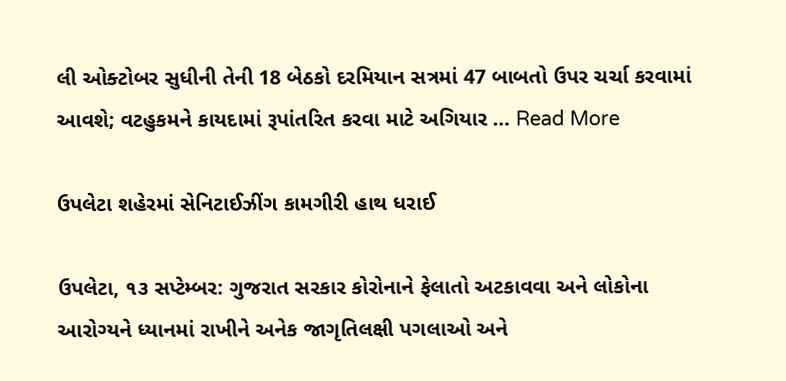લી ઓક્ટોબર સુધીની તેની 18 બેઠકો દરમિયાન સત્રમાં 47 બાબતો ઉપર ચર્ચા કરવામાં આવશે; વટહુકમને કાયદામાં રૂપાંતરિત કરવા માટે અગિયાર … Read More

ઉપલેટા શહેરમાં સેનિટાઈઝીંગ કામગીરી હાથ ધરાઈ

ઉપલેટા, ૧૩ સપ્ટેમ્બર: ગુજરાત સરકાર કોરોનાને ફેલાતો અટકાવવા અને લોકોના આરોગ્યને ધ્યાનમાં રાખીને અનેક જાગૃતિલક્ષી પગલાઓ અને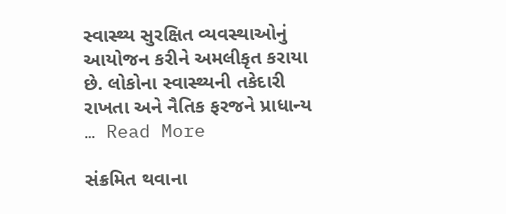સ્વાસ્થ્ય સુરક્ષિત વ્યવસ્થાઓનું આયોજન કરીને અમલીકૃત કરાયા છે. લોકોના સ્વાસ્થ્યની તકેદારી રાખતા અને નૈતિક ફરજને પ્રાધાન્ય … Read More

સંક્રમિત થવાના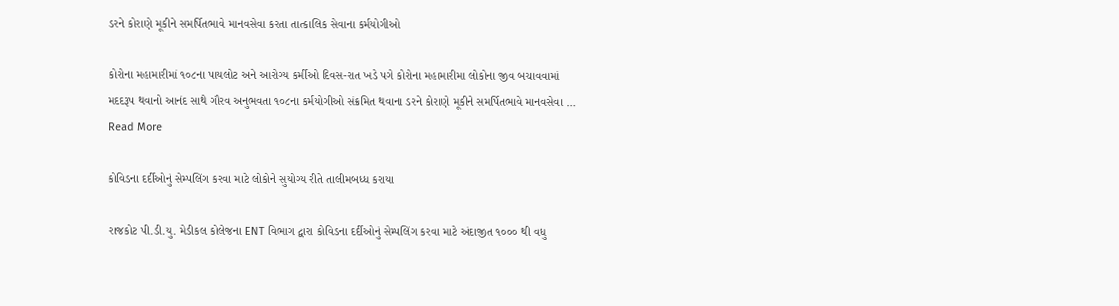ડરને કોરાણે મૂકીને સમર્પિતભાવે માનવસેવા કરતા તાત્કાલિક સેવાના કર્મયોગીઓ

કોરોના મહામારીમાં ૧૦૮ના પાયલોટ અને આરોગ્ય કર્મીઓ દિવસ-રાત ખડે પગે કોરોના મહામારીમા લોકોના જીવ બચાવવામાં મદદરૂપ થવાનો આનંદ સાથે ગૌરવ અનુભવતા ૧૦૮ના કર્મયોગીઓ સંક્રમિત થવાના ડરને કોરાણે મૂકીને સમર્પિતભાવે માનવસેવા … Read More

કોવિડના દર્દીઓનું સેમ્પલિંગ કરવા માટે લોકોને સુયોગ્ય રીતે તાલીમબધ્ધ કરાયા

રાજકોટ પી.ડી.યુ. મેડીકલ કોલેજના ENT વિભાગ દ્વારા કોવિડના દર્દીઓનું સેમ્પલિંગ કરવા માટે અંદાજીત ૧૦૦૦ થી વધુ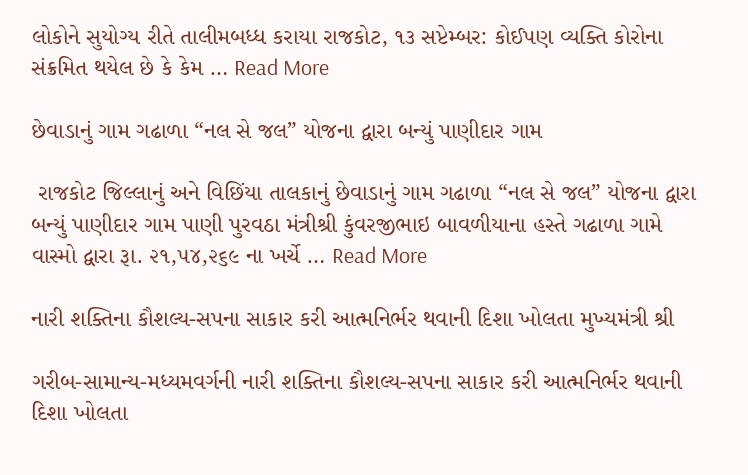લોકોને સુયોગ્ય રીતે તાલીમબધ્ધ કરાયા રાજકોટ, ૧૩ સપ્ટેમ્બર: કોઈપણ વ્યક્તિ કોરોના સંક્રમિત થયેલ છે કે કેમ … Read More

છેવાડાનું ગામ ગઢાળા “નલ સે જલ” યોજના દ્વારા બન્યું પાણીદાર ગામ

 રાજકોટ જિલ્લાનું અને વિછિંયા તાલકાનું છેવાડાનું ગામ ગઢાળા “નલ સે જલ” યોજના દ્વારા બન્યું પાણીદાર ગામ પાણી પુરવઠા મંત્રીશ્રી કુંવરજીભાઇ બાવળીયાના હસ્તે ગઢાળા ગામે વાસ્મો દ્વારા રૂા. ૨૧,૫૪,૨૬૯ ના ખર્ચે … Read More

નારી શક્તિના કૌશલ્ય-સપના સાકાર કરી આત્મનિર્ભર થવાની દિશા ખોલતા મુખ્યમંત્રી શ્રી

ગરીબ-સામાન્ય-મધ્યમવર્ગની નારી શક્તિના કૌશલ્ય-સપના સાકાર કરી આત્મનિર્ભર થવાની દિશા ખોલતા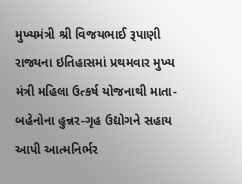મુખ્યમંત્રી શ્રી વિજયભાઈ રૂપાણી રાજ્યના ઇતિહાસમાં પ્રથમવાર મુખ્ય મંત્રી મહિલા ઉત્કર્ષ યોજનાથી માતા-બહેનોના હુન્નર-ગૃહ ઉદ્યોગને સહાય આપી આત્મનિર્ભર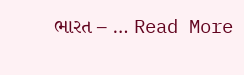ભારત – … Read More